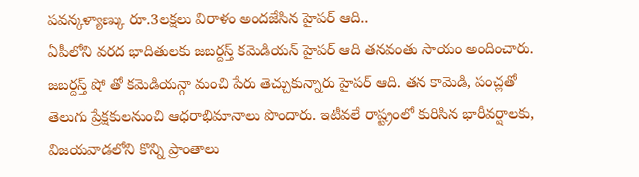పవన్కళ్యాణ్కు రూ.3లక్షలు విరాళం అందజేసిన హైపర్ ఆది..
ఏపీలోని వరద భాదితులకు జబర్దస్త్ కమెడియన్ హైపర్ ఆది తనవంతు సాయం అందించారు. జబర్దస్త్ షో తో కమెడియన్గా మంచి పేరు తెచ్చుకున్నారు హైపర్ ఆది. తన కామెడి, పంచ్లతో తెలుగు ప్రేక్షకులనుంచి ఆధరాభిమానాలు పొందారు. ఇటీవలే రాష్ట్రంలో కురిసిన భారీవర్షాలకు, విజయవాడలోని కొన్ని ప్రాంతాలు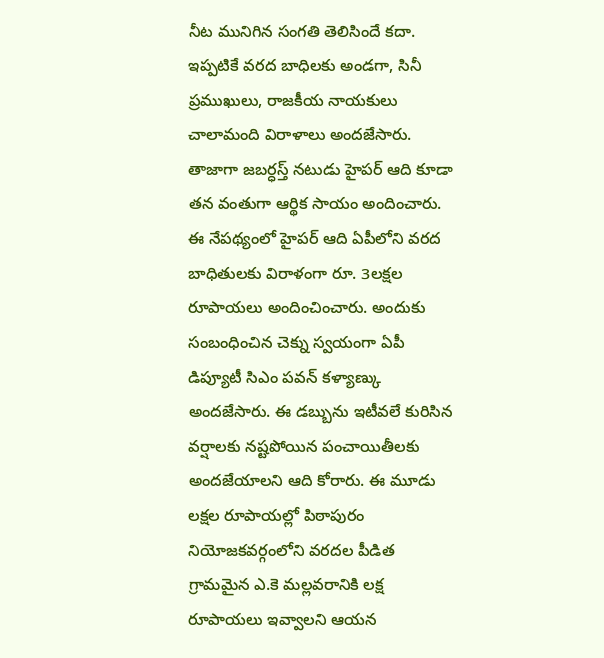నీట మునిగిన సంగతి తెలిసిందే కదా. ఇప్పటికే వరద బాధిలకు అండగా, సినీ ప్రముఖులు, రాజకీయ నాయకులు చాలామంది విరాళాలు అందజేసారు. తాజాగా జబర్ధస్త్ నటుడు హైపర్ ఆది కూడా తన వంతుగా ఆర్థిక సాయం అందించారు.
ఈ నేపథ్యంలో హైపర్ ఆది ఏపీలోని వరద బాధితులకు విరాళంగా రూ. 3లక్షల రూపాయలు అందించించారు. అందుకు సంబంధించిన చెక్ను స్వయంగా ఏపీ డిప్యూటీ సిఎం పవన్ కళ్యాణ్కు అందజేసారు. ఈ డబ్బును ఇటీవలే కురిసిన వర్షాలకు నష్టపోయిన పంచాయితీలకు అందజేయాలని ఆది కోరారు. ఈ మూడు లక్షల రూపాయల్లో పిఠాపురం నియోజకవర్గంలోని వరదల పీడిత గ్రామమైన ఎ.కె మల్లవరానికి లక్ష రూపాయలు ఇవ్వాలని ఆయన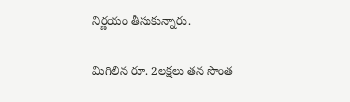నిర్ణయం తీసుకున్నారు.

మిగిలిన రూ. 2లక్షలు తన సొంత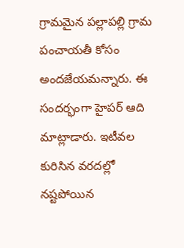గ్రామమైన పల్లాపల్లి గ్రామ పంచాయతీ కోసం అందజేయమన్నారు. ఈ సందర్భంగా హైపర్ ఆది మాట్లాడారు. ఇటీవల కురిసిన వరదల్లో నష్టపోయిన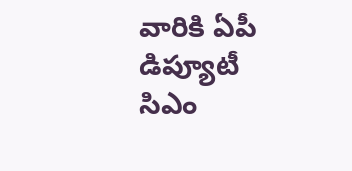వారికి ఏపీ డిప్యూటీ సిఎం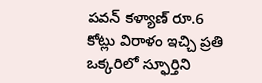పవన్ కళ్యాణ్ రూ.6 కోట్లు విరాళం ఇచ్చి ప్రతి ఒక్కరిలో స్ఫూర్తిని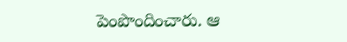పెంపొందించారు. ఆ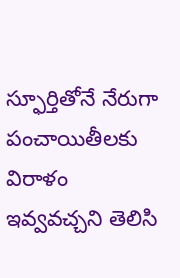స్ఫూర్తితోనే నేరుగా పంచాయితీలకు విరాళం ఇవ్వవచ్చని తెలిసి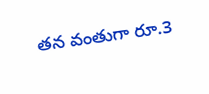తన వంతుగా రూ.3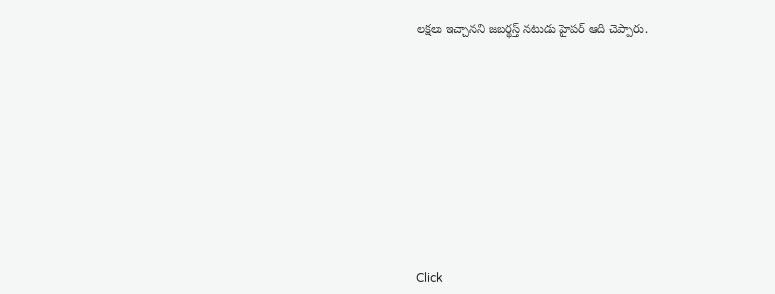లక్షలు ఇచ్చానని జబర్థస్త్ నటుడు హైపర్ ఆది చెప్పారు.












Click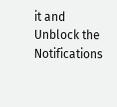it and Unblock the Notifications